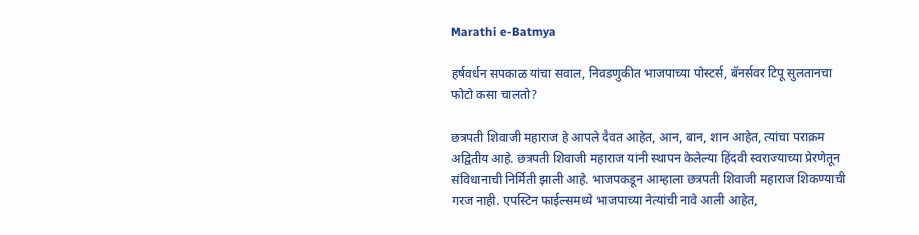Marathi e-Batmya

हर्षवर्धन सपकाळ यांचा सवाल, निवडणुकीत भाजपाच्या पोस्टर्स, बॅनर्सवर टिपू सुलतानचा फोटो कसा चालतो?

छत्रपती शिवाजी महाराज हे आपले दैवत आहेत, आन, बान, शान आहेत, त्यांचा पराक्रम अद्वितीय आहे. छत्रपती शिवाजी महाराज यांनी स्थापन केलेल्या हिंदवी स्वराज्याच्या प्रेरणेतून संविधानाची निर्मिती झाली आहे. भाजपकडून आम्हाला छत्रपती शिवाजी महाराज शिकण्याची गरज नाही. एपस्टिन फाईल्समध्ये भाजपाच्या नेत्यांची नावे आली आहेत,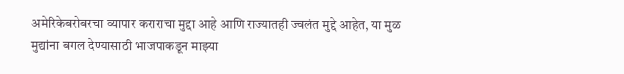अमेरिकेबरोबरचा व्यापार कराराचा मुद्दा आहे आणि राज्यातही ज्वलंत मुद्दे आहेत, या मुळ मुद्यांना बगल देण्यासाठी भाजपाकडून माझ्या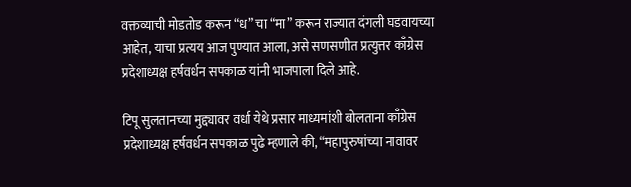वक्तव्याची मोडतोड करून “ध” चा “मा” करून राज्यात दंगली घडवायच्या आहेत, याचा प्रत्यय आज पुण्यात आला, असे सणसणीत प्रत्युत्तर काँग्रेस प्रदेशाध्यक्ष हर्षवर्धन सपकाळ यांनी भाजपाला दिले आहे.

टिपू सुलतानच्या मुद्द्यावर वर्धा येथे प्रसार माध्यमांशी बोलताना काँग्रेस प्रदेशाध्यक्ष हर्षवर्धन सपकाळ पुढे म्हणाले की, “महापुरुषांच्या नावावर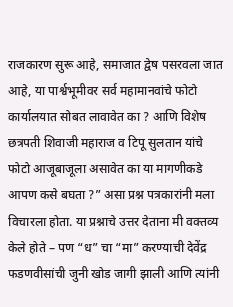राजकारण सुरू आहे, समाजात द्वेष पसरवला जात आहे, या पार्श्वभूमीवर सर्व महामानवांचे फोटो कार्यालयात सोबत लावावेत का ? आणि विशेष छत्रपती शिवाजी महाराज व टिपू सुलतान यांचे फोटो आजूबाजूला असावेत का या मागणीकडे आपण कसे बघता ?” असा प्रश्न पत्रकारांनी मला विचारला होता. या प्रश्नाचे उत्तर देताना मी वक्तव्य केले होते – पण “ध” चा “मा” करण्याची देवेंद्र फडणवीसांची जुनी खोड जागी झाली आणि त्यांनी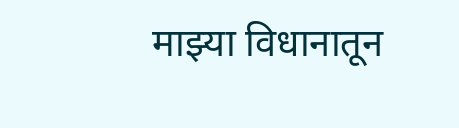माझ्या विधानातून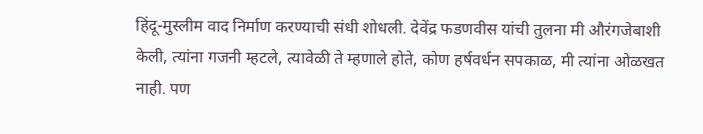हिंदू-मुस्लीम वाद निर्माण करण्याची संधी शोधली. देवेंद्र फडणवीस यांची तुलना मी औरंगजेबाशी केली, त्यांना गजनी म्हटले, त्यावेळी ते म्हणाले होते, कोण हर्षवर्धन सपकाळ, मी त्यांना ओळखत नाही. पण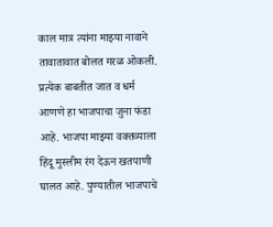काल मात्र त्यांना माझ्या नावाने तावातावात बोलत गरळ ओकली. प्रत्येक बाबतीत जात व धर्म आणणे हा भाजपाचा जुना फंडा आहे. भाजपा माझ्या वक्तव्याला हिंदू मुस्लीम रंग देऊन खतपाणी घालत आहे. पुण्यातील भाजपाचे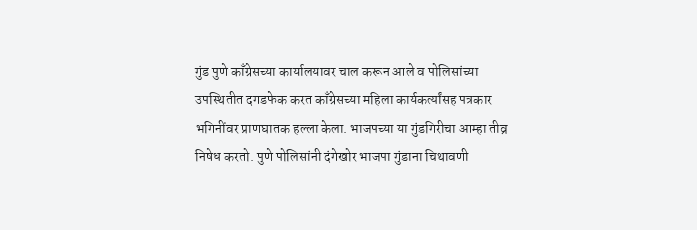गुंड पुणे काँग्रेसच्या कार्यालयावर चाल करून आले व पोलिसांच्या उपस्थितीत दगडफेक करत काँग्रेसच्या महिला कार्यकर्त्यांसह पत्रकार भगिनींवर प्राणघातक हल्ला केला. भाजपच्या या गुंडगिरीचा आम्हा तीव्र निषेध करतो. पुणे पोलिसांनी दंगेखोर भाजपा गुंडाना चिथावणी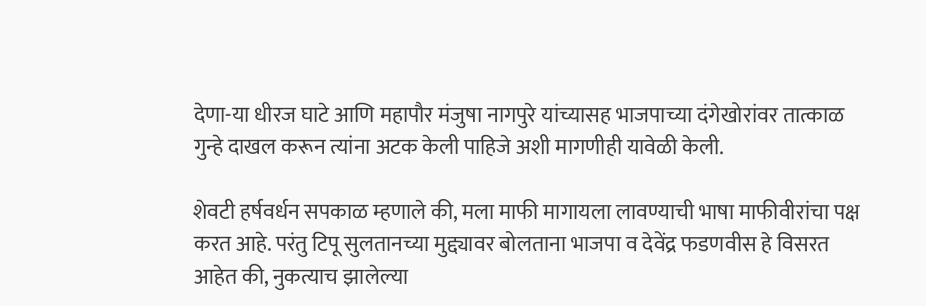देणा-या धीरज घाटे आणि महापौर मंजुषा नागपुरे यांच्यासह भाजपाच्या दंगेखोरांवर तात्काळ गुन्हे दाखल करून त्यांना अटक केली पाहिजे अशी मागणीही यावेळी केली.

शेवटी हर्षवर्धन सपकाळ म्हणाले की, मला माफी मागायला लावण्याची भाषा माफीवीरांचा पक्ष करत आहे. परंतु टिपू सुलतानच्या मुद्द्यावर बोलताना भाजपा व देवेंद्र फडणवीस हे विसरत आहेत की, नुकत्याच झालेल्या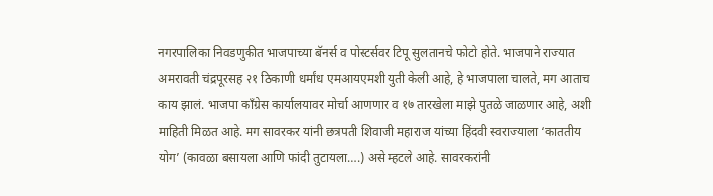नगरपालिका निवडणुकीत भाजपाच्या बॅनर्स व पोस्टर्सवर टिपू सुलतानचे फोटो होते. भाजपाने राज्यात अमरावती चंद्रपूरसह २१ ठिकाणी धर्मांध एमआयएमशी युती केली आहे, हे भाजपाला चालते, मग आताच काय झालं. भाजपा काँग्रेस कार्यालयावर मोर्चा आणणार व १७ तारखेला माझे पुतळे जाळणार आहे, अशी माहिती मिळत आहे. मग सावरकर यांनी छत्रपती शिवाजी महाराज यांच्या हिंदवी स्वराज्याला ‘काततीय योग’ (कावळा बसायला आणि फांदी तुटायला….) असे म्हटले आहे. सावरकरांनी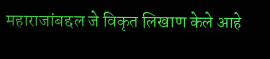महाराजांबद्दल जे विकृत लिखाण केले आहे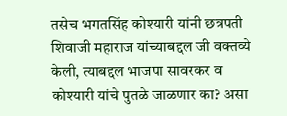तसेच भगतसिंह कोश्यारी यांनी छत्रपती शिवाजी महाराज यांच्याबद्दल जी वक्तव्ये केली, त्याबद्दल भाजपा सावरकर व कोश्यारी यांचे पुतळे जाळणार का? असा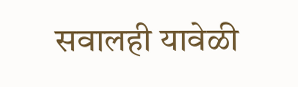सवालही यावेळी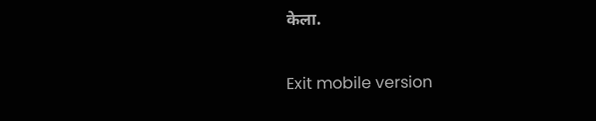केला.

Exit mobile version